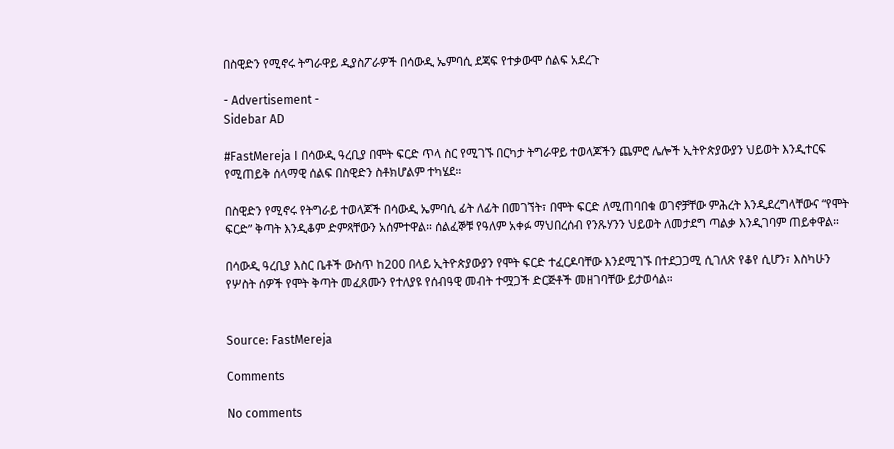በስዊድን የሚኖሩ ትግራዋይ ዲያስፖራዎች በሳውዲ ኤምባሲ ደጃፍ የተቃውሞ ሰልፍ አደረጉ

- Advertisement -
Sidebar AD

#FastMereja I በሳውዲ ዓረቢያ በሞት ፍርድ ጥላ ስር የሚገኙ በርካታ ትግራዋይ ተወላጆችን ጨምሮ ሌሎች ኢትዮጵያውያን ህይወት እንዲተርፍ የሚጠይቅ ሰላማዊ ሰልፍ በስዊድን ስቶክሆልም ተካሄደ።

በስዊድን የሚኖሩ የትግራይ ተወላጆች በሳውዲ ኤምባሲ ፊት ለፊት በመገኘት፣ በሞት ፍርድ ለሚጠባበቁ ወገኖቻቸው ምሕረት እንዲደረግላቸውና “የሞት ፍርድ” ቅጣት እንዲቆም ድምጻቸውን አሰምተዋል። ሰልፈኞቹ የዓለም አቀፉ ማህበረሰብ የንጹሃንን ህይወት ለመታደግ ጣልቃ እንዲገባም ጠይቀዋል።

በሳውዲ ዓረቢያ እስር ቤቶች ውስጥ ከ200 በላይ ኢትዮጵያውያን የሞት ፍርድ ተፈርዶባቸው እንደሚገኙ በተደጋጋሚ ሲገለጽ የቆየ ሲሆን፣ እስካሁን የሦስት ሰዎች የሞት ቅጣት መፈጸሙን የተለያዩ የሰብዓዊ መብት ተሟጋች ድርጅቶች መዘገባቸው ይታወሳል።


Source: FastMereja

Comments

No comments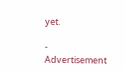yet.

- Advertisement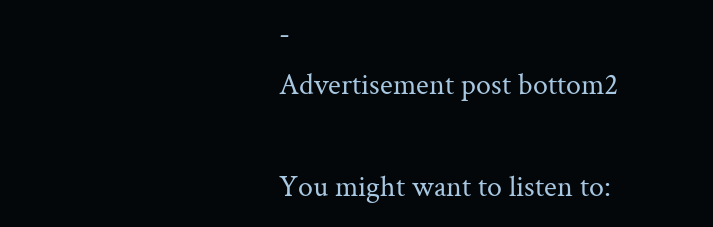-
Advertisement post bottom2

You might want to listen to: